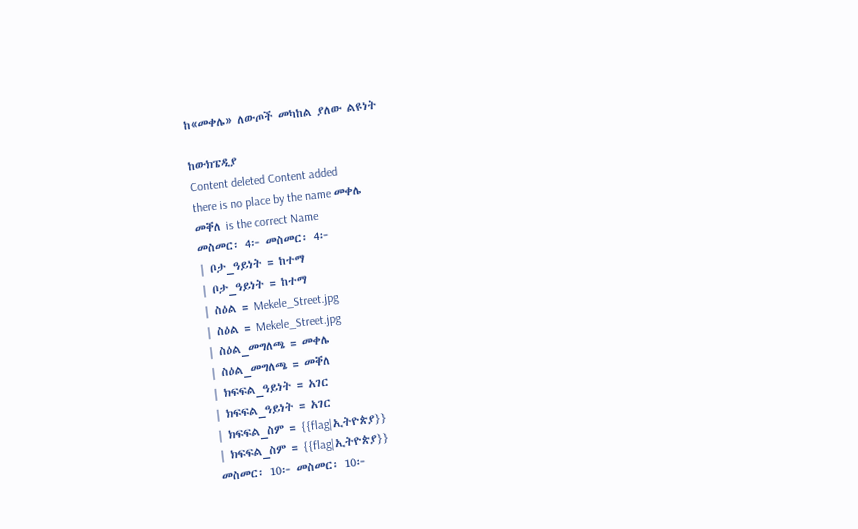ከ«መቀሌ» ለውጦች መካከል ያለው ልዩነት

ከውክፔዲያ
Content deleted Content added
there is no place by the name መቀሌ
መቐለ is the correct Name
መስመር፡ 4፦ መስመር፡ 4፦
| ቦታ_ዓይነት = ከተማ
| ቦታ_ዓይነት = ከተማ
| ስዕል = Mekele_Street.jpg
| ስዕል = Mekele_Street.jpg
| ስዕል_መግለጫ = መቀሌ
| ስዕል_መግለጫ = መቐለ
| ክፍፍል_ዓይነት = አገር
| ክፍፍል_ዓይነት = አገር
| ክፍፍል_ስም = {{flag|ኢትዮጵያ}}
| ክፍፍል_ስም = {{flag|ኢትዮጵያ}}
መስመር፡ 10፦ መስመር፡ 10፦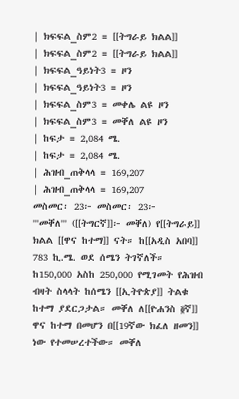| ክፍፍል_ስም2 = [[ትግራይ ክልል]]
| ክፍፍል_ስም2 = [[ትግራይ ክልል]]
| ክፍፍል_ዓይነት3 = ዞን
| ክፍፍል_ዓይነት3 = ዞን
| ክፍፍል_ስም3 = መቀሌ ልዩ ዞን
| ክፍፍል_ስም3 = መቐለ ልዩ ዞን
| ከፍታ = 2,084 ሜ.
| ከፍታ = 2,084 ሜ.
| ሕዝብ_ጠቅላላ = 169,207
| ሕዝብ_ጠቅላላ = 169,207
መስመር፡ 23፦ መስመር፡ 23፦
'''መቐለ''' ([[ትግርኛ]]፦ መቐለ) የ[[ትግራይ]] ክልል [[ዋና ከተማ]] ናት። ከ[[አዲስ አበባ]] 783 ኪ.ሜ. ወደ ሰሜን ትገኛለች። ከ150,000 አስከ 250,000 የሚገመት የሕዝብ ብዛት ስላላት ከሰሜን [[ኢትዮጵያ]] ትልቁ ከተማ ያደርጋታል። መቐለ ለ[[ዮሐንስ ፬ኛ]] ዋና ከተማ በመሆን በ[[19ኛው ክፈለ ዘመን]] ነው የተመሠረተችው። መቐለ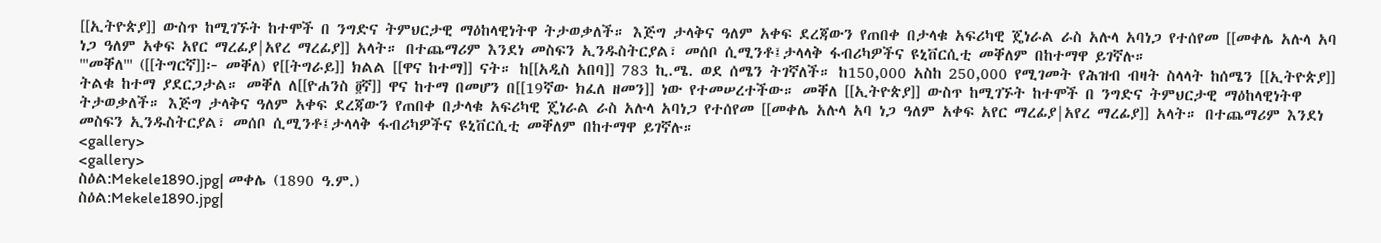[[ኢትዮጵያ]] ውስጥ ከሚገኙት ከተሞች በ ንግድና ትምህርታዊ ማዕከላዊነትዋ ትታወቃለች። እጅግ ታላቅና ዓለም አቀፍ ደረጃውን የጠበቀ በታላቁ አፍሪካዊ ጄነራል ራስ አሉላ አባነጋ የተሰየመ [[መቀሌ አሉላ አባ ነጋ ዓለም አቀፍ አየር ማረፊያ|አየረ ማረፊያ]] አላት። በተጨማሪም እንደነ መስፍን ኢንዱስትርያል፣ መሰቦ ሲሚንቶ፤ታላላቅ ፋብሪካዎችና ዩኒቨርሲቲ መቐለም በከተማዋ ይገኛሉ።
'''መቐለ''' ([[ትግርኛ]]፦ መቐለ) የ[[ትግራይ]] ክልል [[ዋና ከተማ]] ናት። ከ[[አዲስ አበባ]] 783 ኪ.ሜ. ወደ ሰሜን ትገኛለች። ከ150,000 አስከ 250,000 የሚገመት የሕዝብ ብዛት ስላላት ከሰሜን [[ኢትዮጵያ]] ትልቁ ከተማ ያደርጋታል። መቐለ ለ[[ዮሐንስ ፬ኛ]] ዋና ከተማ በመሆን በ[[19ኛው ክፈለ ዘመን]] ነው የተመሠረተችው። መቐለ [[ኢትዮጵያ]] ውስጥ ከሚገኙት ከተሞች በ ንግድና ትምህርታዊ ማዕከላዊነትዋ ትታወቃለች። እጅግ ታላቅና ዓለም አቀፍ ደረጃውን የጠበቀ በታላቁ አፍሪካዊ ጄነራል ራስ አሉላ አባነጋ የተሰየመ [[መቀሌ አሉላ አባ ነጋ ዓለም አቀፍ አየር ማረፊያ|አየረ ማረፊያ]] አላት። በተጨማሪም እንደነ መስፍን ኢንዱስትርያል፣ መሰቦ ሲሚንቶ፤ታላላቅ ፋብሪካዎችና ዩኒቨርሲቲ መቐለም በከተማዋ ይገኛሉ።
<gallery>
<gallery>
ስዕል:Mekele1890.jpg| መቀሌ (1890 ዓ.ም.)
ስዕል:Mekele1890.jpg|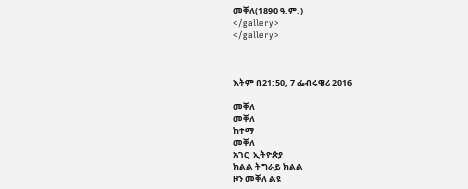መቐለ(1890 ዓ.ም.)
</gallery>
</gallery>



እትም በ21:50, 7 ፌብሩዌሪ 2016

መቐለ
መቐለ
ከተማ
መቐለ
አገር  ኢትዮጵያ
ክልል ትግራይ ክልል
ዞን መቐለ ልዩ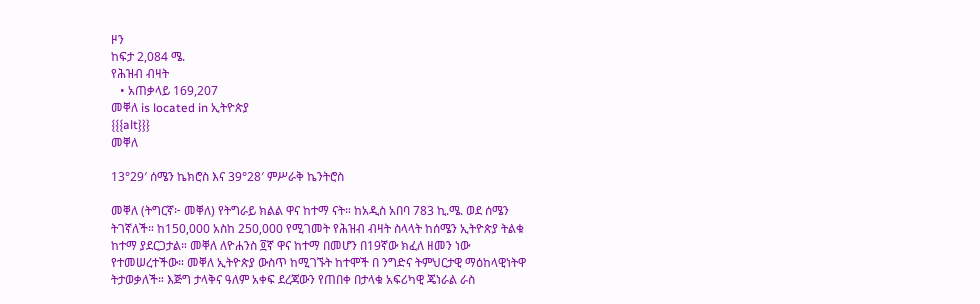ዞን
ከፍታ 2,084 ሜ.
የሕዝብ ብዛት
   • አጠቃላይ 169,207
መቐለ is located in ኢትዮጵያ
{{{alt}}}
መቐለ

13°29′ ሰሜን ኬክሮስ እና 39°28′ ምሥራቅ ኬንትሮስ

መቐለ (ትግርኛ፦ መቐለ) የትግራይ ክልል ዋና ከተማ ናት። ከአዲስ አበባ 783 ኪ.ሜ. ወደ ሰሜን ትገኛለች። ከ150,000 አስከ 250,000 የሚገመት የሕዝብ ብዛት ስላላት ከሰሜን ኢትዮጵያ ትልቁ ከተማ ያደርጋታል። መቐለ ለዮሐንስ ፬ኛ ዋና ከተማ በመሆን በ19ኛው ክፈለ ዘመን ነው የተመሠረተችው። መቐለ ኢትዮጵያ ውስጥ ከሚገኙት ከተሞች በ ንግድና ትምህርታዊ ማዕከላዊነትዋ ትታወቃለች። እጅግ ታላቅና ዓለም አቀፍ ደረጃውን የጠበቀ በታላቁ አፍሪካዊ ጄነራል ራስ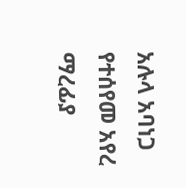አሉላ አባነጋ የተሰየመ አየረ ማረፊያ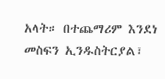አላት። በተጨማሪም እንደነ መስፍን ኢንዱስትርያል፣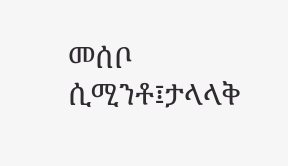መሰቦ ሲሚንቶ፤ታላላቅ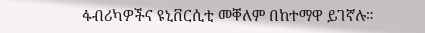ፋብሪካዎችና ዩኒቨርሲቲ መቐለም በከተማዋ ይገኛሉ።